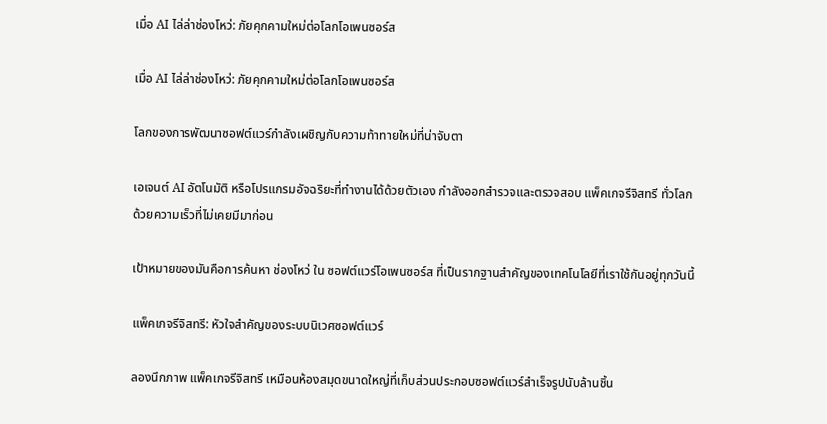เมื่อ AI ไล่ล่าช่องโหว่: ภัยคุกคามใหม่ต่อโลกโอเพนซอร์ส

เมื่อ AI ไล่ล่าช่องโหว่: ภัยคุกคามใหม่ต่อโลกโอเพนซอร์ส

โลกของการพัฒนาซอฟต์แวร์กำลังเผชิญกับความท้าทายใหม่ที่น่าจับตา

เอเจนต์ AI อัตโนมัติ หรือโปรแกรมอัจฉริยะที่ทำงานได้ด้วยตัวเอง กำลังออกสำรวจและตรวจสอบ แพ็คเกจรีจิสทรี ทั่วโลกด้วยความเร็วที่ไม่เคยมีมาก่อน

เป้าหมายของมันคือการค้นหา ช่องโหว่ ใน ซอฟต์แวร์โอเพนซอร์ส ที่เป็นรากฐานสำคัญของเทคโนโลยีที่เราใช้กันอยู่ทุกวันนี้

แพ็คเกจรีจิสทรี: หัวใจสำคัญของระบบนิเวศซอฟต์แวร์

ลองนึกภาพ แพ็คเกจรีจิสทรี เหมือนห้องสมุดขนาดใหญ่ที่เก็บส่วนประกอบซอฟต์แวร์สำเร็จรูปนับล้านชิ้น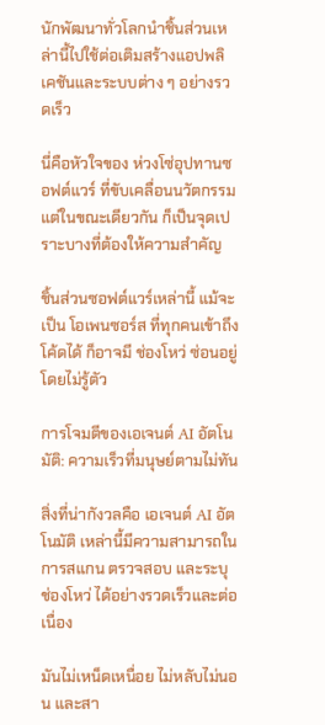นักพัฒนาทั่วโลกนำชิ้นส่วนเหล่านี้ไปใช้ต่อเติมสร้างแอปพลิเคชันและระบบต่าง ๆ อย่างรวดเร็ว

นี่คือหัวใจของ ห่วงโซ่อุปทานซอฟต์แวร์ ที่ขับเคลื่อนนวัตกรรม แต่ในขณะเดียวกัน ก็เป็นจุดเปราะบางที่ต้องให้ความสำคัญ

ชิ้นส่วนซอฟต์แวร์เหล่านี้ แม้จะเป็น โอเพนซอร์ส ที่ทุกคนเข้าถึงโค้ดได้ ก็อาจมี ช่องโหว่ ซ่อนอยู่โดยไม่รู้ตัว

การโจมตีของเอเจนต์ AI อัตโนมัติ: ความเร็วที่มนุษย์ตามไม่ทัน

สิ่งที่น่ากังวลคือ เอเจนต์ AI อัตโนมัติ เหล่านี้มีความสามารถในการสแกน ตรวจสอบ และระบุ ช่องโหว่ ได้อย่างรวดเร็วและต่อเนื่อง

มันไม่เหน็ดเหนื่อย ไม่หลับไม่นอน และสา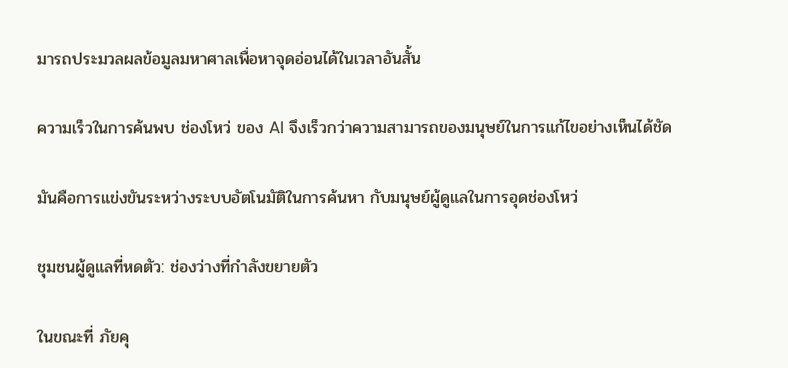มารถประมวลผลข้อมูลมหาศาลเพื่อหาจุดอ่อนได้ในเวลาอันสั้น

ความเร็วในการค้นพบ ช่องโหว่ ของ AI จึงเร็วกว่าความสามารถของมนุษย์ในการแก้ไขอย่างเห็นได้ชัด

มันคือการแข่งขันระหว่างระบบอัตโนมัติในการค้นหา กับมนุษย์ผู้ดูแลในการอุดช่องโหว่

ชุมชนผู้ดูแลที่หดตัว: ช่องว่างที่กำลังขยายตัว

ในขณะที่ ภัยคุ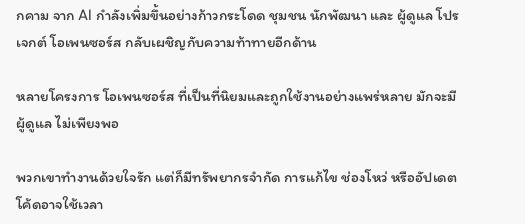กคาม จาก AI กำลังเพิ่มขึ้นอย่างก้าวกระโดด ชุมชน นักพัฒนา และ ผู้ดูแล โปรเจกต์ โอเพนซอร์ส กลับเผชิญกับความท้าทายอีกด้าน

หลายโครงการ โอเพนซอร์ส ที่เป็นที่นิยมและถูกใช้งานอย่างแพร่หลาย มักจะมี ผู้ดูแล ไม่เพียงพอ

พวกเขาทำงานด้วยใจรัก แต่ก็มีทรัพยากรจำกัด การแก้ไข ช่องโหว่ หรืออัปเดตโค้ดอาจใช้เวลา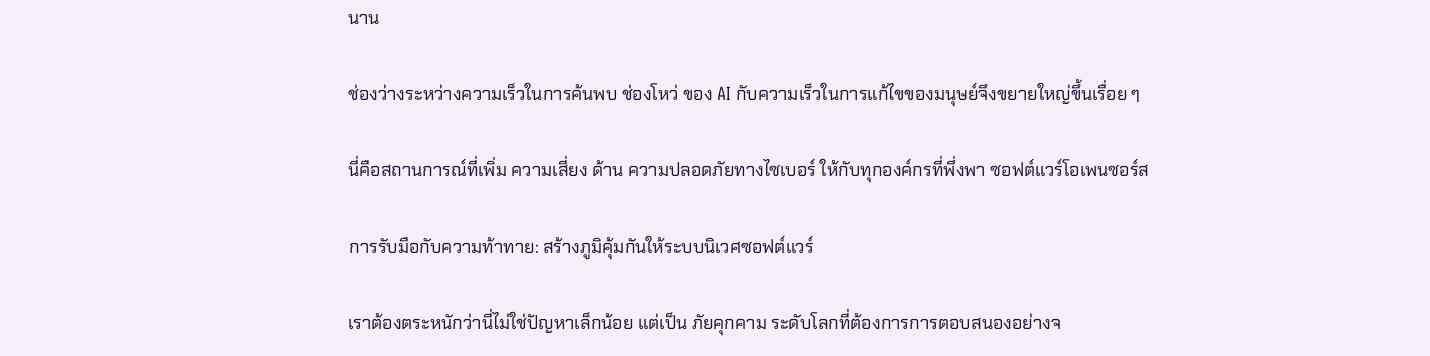นาน

ช่องว่างระหว่างความเร็วในการค้นพบ ช่องโหว่ ของ AI กับความเร็วในการแก้ไขของมนุษย์จึงขยายใหญ่ขึ้นเรื่อย ๆ

นี่คือสถานการณ์ที่เพิ่ม ความเสี่ยง ด้าน ความปลอดภัยทางไซเบอร์ ให้กับทุกองค์กรที่พึ่งพา ซอฟต์แวร์โอเพนซอร์ส

การรับมือกับความท้าทาย: สร้างภูมิคุ้มกันให้ระบบนิเวศซอฟต์แวร์

เราต้องตระหนักว่านี่ไม่ใช่ปัญหาเล็กน้อย แต่เป็น ภัยคุกคาม ระดับโลกที่ต้องการการตอบสนองอย่างจ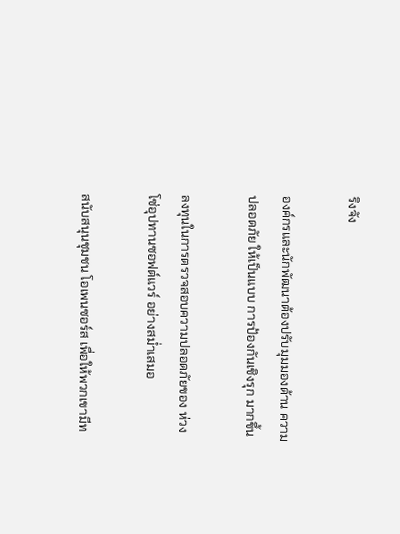ริงจัง

องค์กรและนักพัฒนาต้องปรับมุมมองด้าน ความปลอดภัย ให้เป็นแบบ การป้องกันเชิงรุก มากขึ้น

ลงทุนในการตรวจสอบความปลอดภัยของ ห่วงโซ่อุปทานซอฟต์แวร์ อย่างสม่ำเสมอ

สนับสนุนชุมชน โอเพนซอร์ส เพื่อให้พวกเขามีท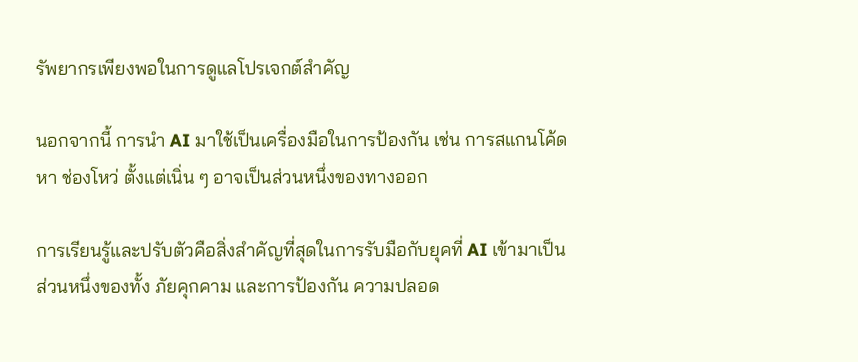รัพยากรเพียงพอในการดูแลโปรเจกต์สำคัญ

นอกจากนี้ การนำ AI มาใช้เป็นเครื่องมือในการป้องกัน เช่น การสแกนโค้ดหา ช่องโหว่ ตั้งแต่เนิ่น ๆ อาจเป็นส่วนหนึ่งของทางออก

การเรียนรู้และปรับตัวคือสิ่งสำคัญที่สุดในการรับมือกับยุคที่ AI เข้ามาเป็นส่วนหนึ่งของทั้ง ภัยคุกคาม และการป้องกัน ความปลอด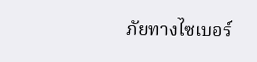ภัยทางไซเบอร์